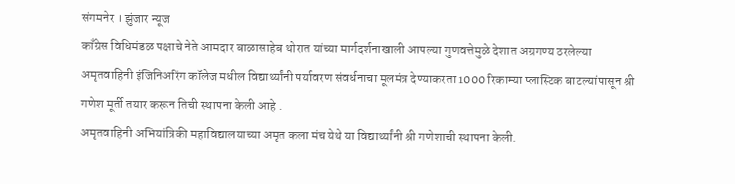संगमनेर । झुंजार न्यूज
काँग्रेस विधिमंडळ पक्षाचे नेते आमदार बाळासाहेब थोरात यांच्या मार्गदर्शनाखाली आपल्या गुणवत्तेमुळे देशात अग्रगण्य ठरलेल्या अमृतवाहिनी इंजिनिअरिंग कॉलेज मधील विद्यार्थ्यांनी पर्यावरण संवर्धनाचा मूलमंत्र देण्याकरता 1000 रिकाम्या प्लास्टिक बाटल्यांपासून श्री गणेश मूर्ती तयार करून तिची स्थापना केली आहे .
अमृतवाहिनी अभियांत्रिकी महाविद्यालयाच्या अमृत कला मंच येथे या विद्यार्थ्यांनी श्री गणेशाची स्थापना केली.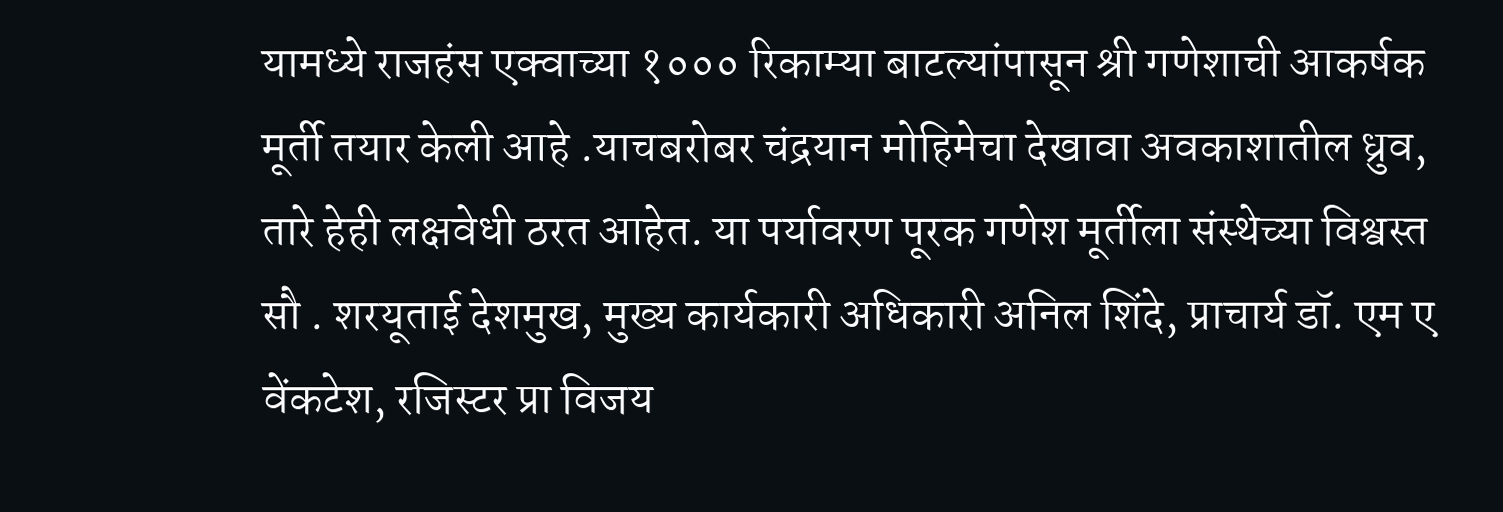यामध्ये राजहंस एक्वाच्या १००० रिकाम्या बाटल्यांपासून श्री गणेशाची आकर्षक मूर्ती तयार केली आहे .याचबरोबर चंद्रयान मोहिमेचा देखावा अवकाशातील ध्रुव, तारे हेही लक्षवेधी ठरत आहेत. या पर्यावरण पूरक गणेश मूर्तीला संस्थेच्या विश्वस्त सौ . शरयूताई देशमुख, मुख्य कार्यकारी अधिकारी अनिल शिंदे, प्राचार्य डॉ. एम ए वेंकटेश, रजिस्टर प्रा विजय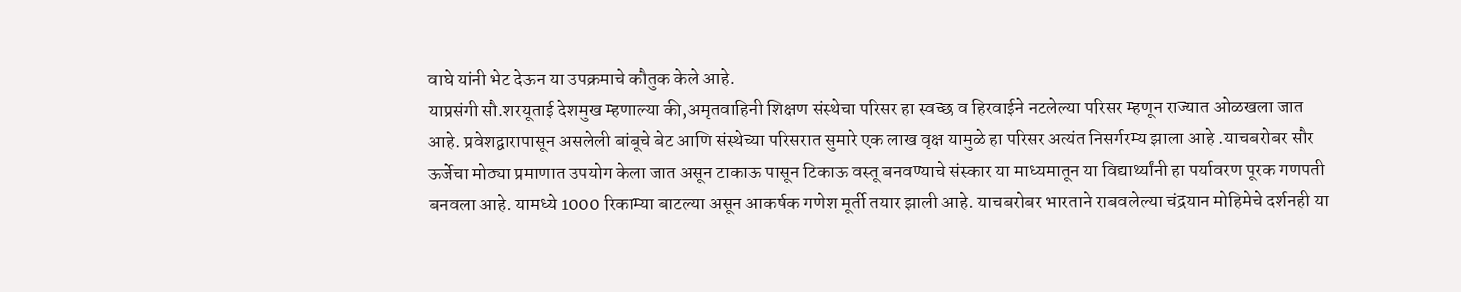वाघे यांनी भेट देऊन या उपक्रमाचे कौतुक केले आहे.
याप्रसंगी सौ.शरयूताई देशमुख म्हणाल्या की,अमृतवाहिनी शिक्षण संस्थेचा परिसर हा स्वच्छ व हिरवाईने नटलेल्या परिसर म्हणून राज्यात ओळखला जात आहे. प्रवेशद्वारापासून असलेली बांबूचे बेट आणि संस्थेच्या परिसरात सुमारे एक लाख वृक्ष यामुळे हा परिसर अत्यंत निसर्गरम्य झाला आहे .याचबरोबर सौर ऊर्जेचा मोठ्या प्रमाणात उपयोग केला जात असून टाकाऊ पासून टिकाऊ वस्तू बनवण्याचे संस्कार या माध्यमातून या विद्यार्थ्यांनी हा पर्यावरण पूरक गणपती बनवला आहे. यामध्ये 1000 रिकाम्या बाटल्या असून आकर्षक गणेश मूर्ती तयार झाली आहे. याचबरोबर भारताने राबवलेल्या चंद्रयान मोहिमेचे दर्शनही या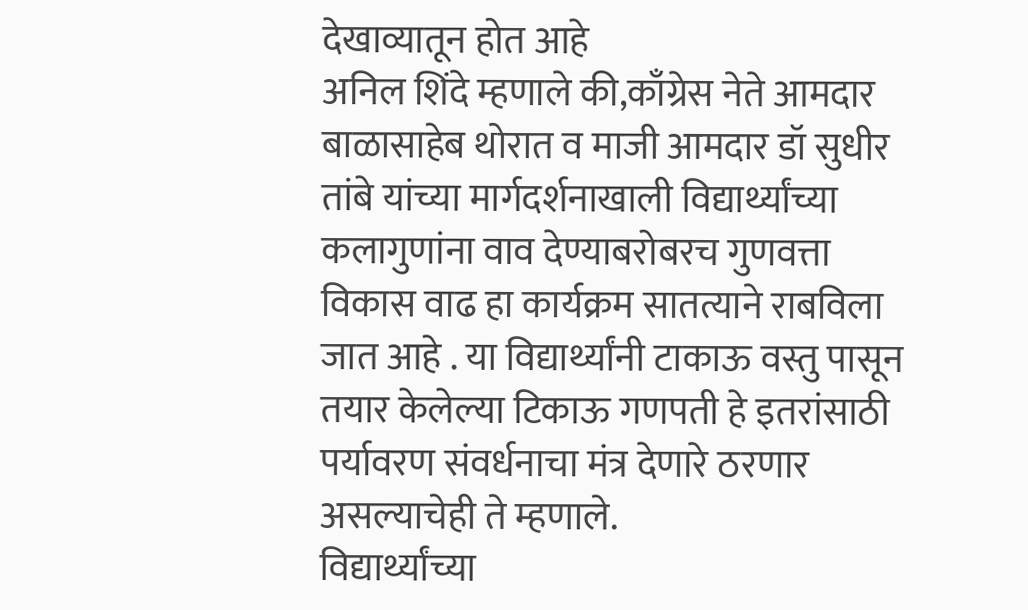देखाव्यातून होत आहे
अनिल शिंदे म्हणाले की,काँग्रेस नेते आमदार बाळासाहेब थोरात व माजी आमदार डॉ सुधीर तांबे यांच्या मार्गदर्शनाखाली विद्यार्थ्यांच्या कलागुणांना वाव देण्याबरोबरच गुणवत्ता विकास वाढ हा कार्यक्रम सातत्याने राबविला जात आहे . या विद्यार्थ्यांनी टाकाऊ वस्तु पासून तयार केलेल्या टिकाऊ गणपती हे इतरांसाठी पर्यावरण संवर्धनाचा मंत्र देणारे ठरणार असल्याचेही ते म्हणाले.
विद्यार्थ्यांच्या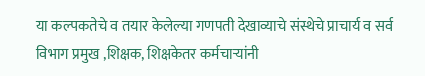या कल्पकतेचे व तयार केलेल्या गणपती देखाव्याचे संस्थेचे प्राचार्य व सर्व विभाग प्रमुख ,शिक्षक, शिक्षकेतर कर्मचाऱ्यांनी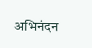अभिनंदन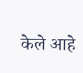केले आहे